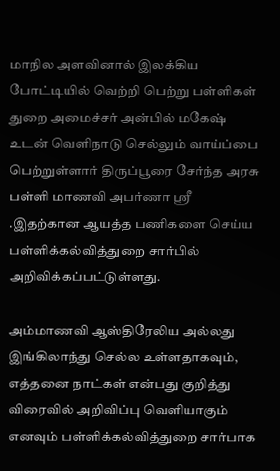மாநில அளவினால் இலக்கிய போட்டியில் வெற்றி பெற்று பள்ளிகள் துறை அமைச்சர் அன்பில் மகேஷ் உடன் வெளிநாடு செல்லும் வாய்ப்பை பெற்றுள்ளார் திருப்பூரை சேர்ந்த அரசு பள்ளி மாணவி அபர்ணா ஸ்ரீ .இதற்கான ஆயத்த பணிகளை செய்ய பள்ளிக்கல்வித்துறை சார்பில் அறிவிக்கப்பட்டுள்ளது.

அம்மாணவி ஆஸ்திரேலிய அல்லது இங்கிலாந்து செல்ல உள்ளதாகவும், எத்தனை நாட்கள் என்பது குறித்து விரைவில் அறிவிப்பு வெளியாகும் எனவும் பள்ளிக்கல்வித்துறை சார்பாக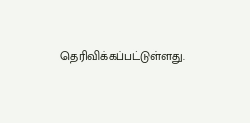தெரிவிக்கப்பட்டுள்ளது.